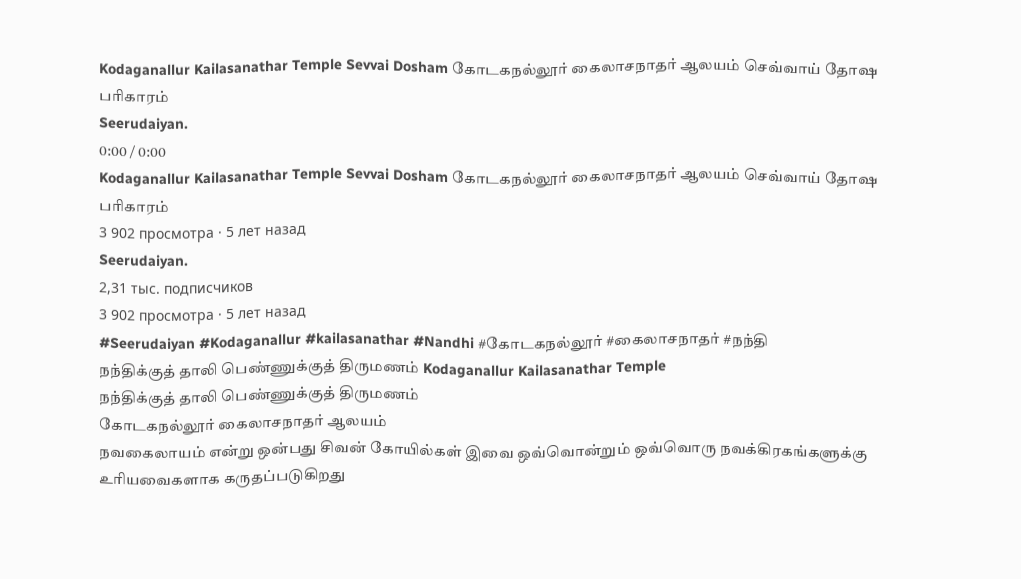Kodaganallur Kailasanathar Temple Sevvai Dosham கோடகநல்லூர் கைலாசநாதர் ஆலயம் செவ்வாய் தோஷ பரிகாரம்
Seerudaiyan.
0:00 / 0:00
Kodaganallur Kailasanathar Temple Sevvai Dosham கோடகநல்லூர் கைலாசநாதர் ஆலயம் செவ்வாய் தோஷ பரிகாரம்
3 902 просмотра · 5 лет назад
Seerudaiyan.
2,31 тыс. подписчиков
3 902 просмотра · 5 лет назад
#Seerudaiyan #Kodaganallur #kailasanathar #Nandhi #கோடகநல்லூர் #கைலாசநாதர் #நந்தி
நந்திக்குத் தாலி பெண்ணுக்குத் திருமணம் Kodaganallur Kailasanathar Temple
நந்திக்குத் தாலி பெண்ணுக்குத் திருமணம்
கோடகநல்லூர் கைலாசநாதர் ஆலயம்
நவகைலாயம் என்று ஒன்பது சிவன் கோயில்கள் இவை ஒவ்வொன்றும் ஒவ்வொரு நவக்கிரகங்களுக்கு உரியவைகளாக கருதப்படுகிறது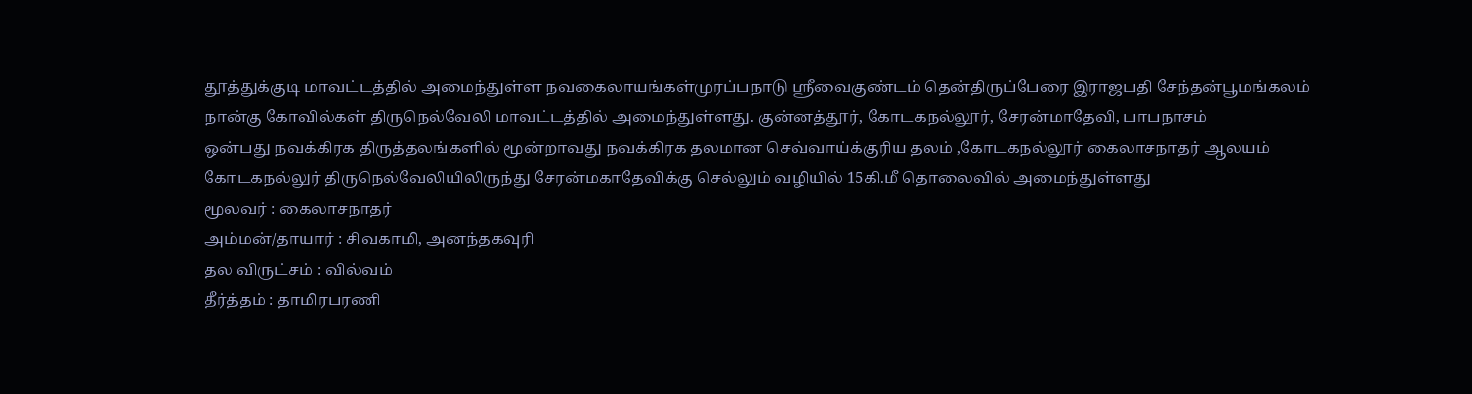தூத்துக்குடி மாவட்டத்தில் அமைந்துள்ள நவகைலாயங்கள்முரப்பநாடு ஸ்ரீவைகுண்டம் தென்திருப்பேரை இராஜபதி சேந்தன்பூமங்கலம்
நான்கு கோவில்கள் திருநெல்வேலி மாவட்டத்தில் அமைந்துள்ளது. குன்னத்தூர், கோடகநல்லூர், சேரன்மாதேவி, பாபநாசம்
ஒன்பது நவக்கிரக திருத்தலங்களில் மூன்றாவது நவக்கிரக தலமான செவ்வாய்க்குரிய தலம் ,கோடகநல்லூர் கைலாசநாதர் ஆலயம்
கோடகநல்லுர் திருநெல்வேலியிலிருந்து சேரன்மகாதேவிக்கு செல்லும் வழியில் 15கி.மீ தொலைவில் அமைந்துள்ளது
மூலவர் : கைலாசநாதர்
அம்மன்/தாயார் : சிவகாமி, அனந்தகவுரி
தல விருட்சம் : வில்வம்
தீர்த்தம் : தாமிரபரணி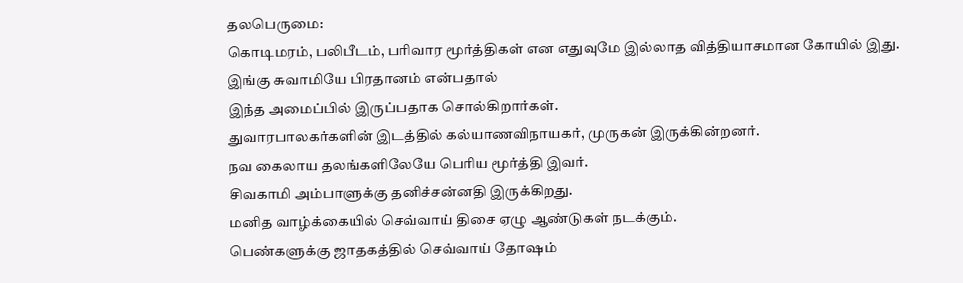தலபெருமை:
கொடிமரம், பலிபீடம், பரிவார மூர்த்திகள் என எதுவுமே இல்லாத வித்தியாசமான கோயில் இது.
இங்கு சுவாமியே பிரதானம் என்பதால்
இந்த அமைப்பில் இருப்பதாக சொல்கிறார்கள்.
துவாரபாலகர்களின் இடத்தில் கல்யாணவிநாயகர், முருகன் இருக்கின்றனர்.
நவ கைலாய தலங்களிலேயே பெரிய மூர்த்தி இவர்.
சிவகாமி அம்பாளுக்கு தனிச்சன்னதி இருக்கிறது.
மனித வாழ்க்கையில் செவ்வாய் திசை ஏழு ஆண்டுகள் நடக்கும்.
பெண்களுக்கு ஜாதகத்தில் செவ்வாய் தோஷம்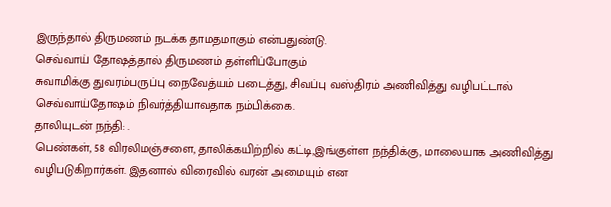இருந்தால் திருமணம் நடக்க தாமதமாகும் என்பதுண்டு.
செவ்வாய் தோஷத்தால் திருமணம் தள்ளிப்போகும்
சுவாமிக்கு துவரம்பருப்பு நைவேத்யம் படைத்து, சிவப்பு வஸ்திரம் அணிவித்து வழிபட்டால் செவ்வாய்தோஷம் நிவர்த்தியாவதாக நம்பிக்கை.
தாலியுடன் நந்தி: .
பெண்கள், 58 விரலிமஞ்சளை, தாலிக்கயிற்றில் கட்டி,இங்குள்ள நந்திக்கு, மாலையாக அணிவித்து வழிபடுகிறார்கள். இதனால் விரைவில் வரன் அமையும் என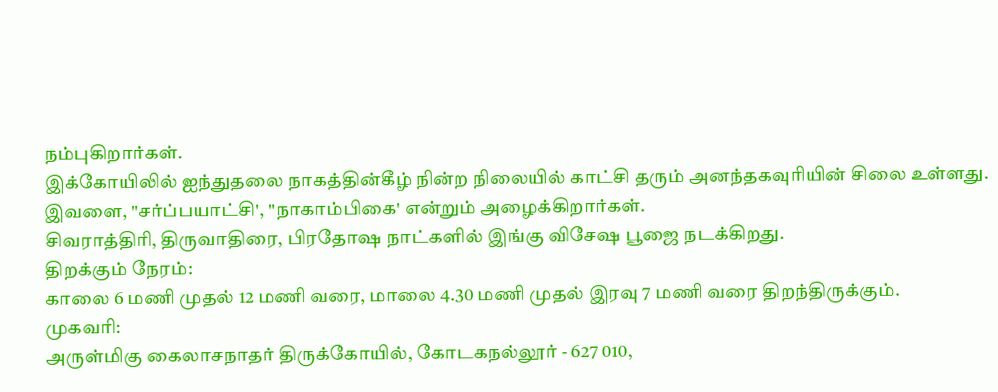நம்புகிறார்கள்.
இக்கோயிலில் ஐந்துதலை நாகத்தின்கீழ் நின்ற நிலையில் காட்சி தரும் அனந்தகவுரியின் சிலை உள்ளது.
இவளை, "சர்ப்பயாட்சி', "நாகாம்பிகை' என்றும் அழைக்கிறார்கள்.
சிவராத்திரி, திருவாதிரை, பிரதோஷ நாட்களில் இங்கு விசேஷ பூஜை நடக்கிறது.
திறக்கும் நேரம்:
காலை 6 மணி முதல் 12 மணி வரை, மாலை 4.30 மணி முதல் இரவு 7 மணி வரை திறந்திருக்கும்.
முகவரி:
அருள்மிகு கைலாசநாதர் திருக்கோயில், கோடகநல்லூர் - 627 010,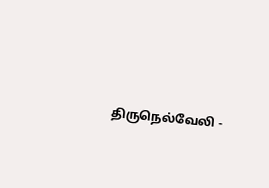திருநெல்வேலி -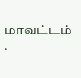மாவட்டம் .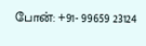போன்: +91- 99659 23124